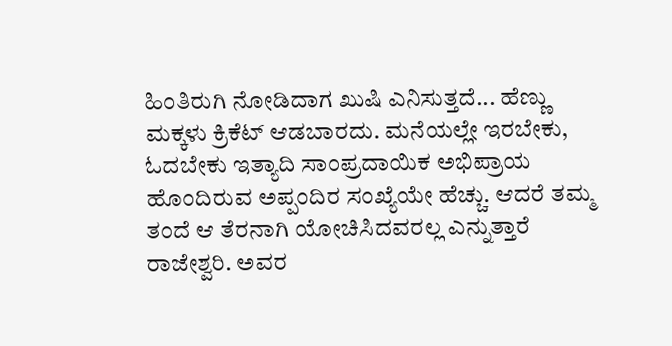ಹಿಂತಿರುಗಿ ನೋಡಿದಾಗ ಖುಷಿ ಎನಿಸುತ್ತದೆ... ಹೆಣ್ಣು ಮಕ್ಕಳು ಕ್ರಿಕೆಟ್‌ ಆಡಬಾರದು. ಮನೆಯಲ್ಲೇ ಇರಬೇಕು, ಓದಬೇಕು ಇತ್ಯಾದಿ ಸಾಂಪ್ರದಾಯಿಕ ಅಭಿಪ್ರಾಯ ಹೊಂದಿರುವ ಅಪ್ಪಂದಿರ ಸಂಖ್ಯೆಯೇ ಹೆಚ್ಚು. ಆದರೆ ತಮ್ಮ ತಂದೆ ಆ ತೆರನಾಗಿ ಯೋಚಿಸಿದವರಲ್ಲ ಎನ್ನುತ್ತಾರೆ ರಾಜೇಶ್ವರಿ. ಅವರ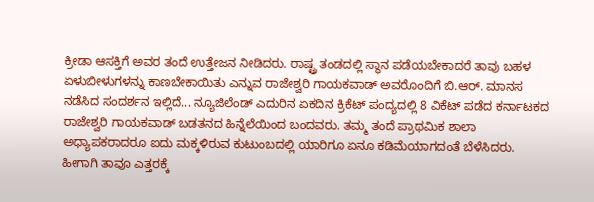ಕ್ರೀಡಾ ಆಸಕ್ತಿಗೆ ಅವರ ತಂದೆ ಉತ್ತೇಜನ ನೀಡಿದರು. ರಾಷ್ಟ್ರ ತಂಡದಲ್ಲಿ ಸ್ಥಾನ ಪಡೆಯಬೇಕಾದರೆ ತಾವು ಬಹಳ ಏಳುಬೀಳುಗಳನ್ನು ಕಾಣಬೇಕಾಯಿತು ಎನ್ನುವ ರಾಜೇಶ್ವರಿ ಗಾಯಕವಾಡ್‌ ಅವರೊಂದಿಗೆ ಬಿ.ಆರ್‌. ಮಾನಸ ನಡೆಸಿದ ಸಂದರ್ಶನ ಇಲ್ಲಿದೆ... ನ್ಯೂಜಿಲೆಂಡ್‌ ಎದುರಿನ ಏಕದಿನ ಕ್ರಿಕೆಟ್‌ ಪಂದ್ಯದಲ್ಲಿ 8 ವಿಕೆಟ್‌ ಪಡೆದ ಕರ್ನಾಟಕದ ರಾಜೇಶ್ವರಿ ಗಾಯಕವಾಡ್‌ ಬಡತನದ ಹಿನ್ನೆಲೆಯಿಂದ ಬಂದವರು. ತಮ್ಮ ತಂದೆ ಪ್ರಾಥಮಿಕ ಶಾಲಾ ಅಧ್ಯಾಪಕರಾದರೂ ಐದು ಮಕ್ಕಳಿರುವ ಕುಟುಂಬದಲ್ಲಿ ಯಾರಿಗೂ ಏನೂ ಕಡಿಮೆಯಾಗದಂತೆ ಬೆಳೆಸಿದರು. ಹೀಗಾಗಿ ತಾವೂ ಎತ್ತರಕ್ಕೆ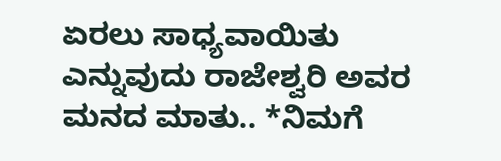ಏರಲು ಸಾಧ್ಯವಾಯಿತು ಎನ್ನುವುದು ರಾಜೇಶ್ವರಿ ಅವರ ಮನದ ಮಾತು.. *ನಿಮಗೆ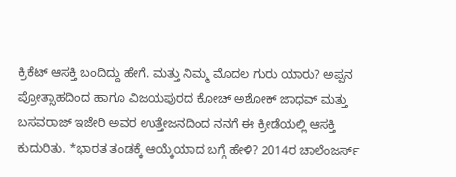ಕ್ರಿಕೆಟ್‌ ಆಸಕ್ತಿ ಬಂದಿದ್ದು ಹೇಗೆ. ಮತ್ತು ನಿಮ್ಮ ಮೊದಲ ಗುರು ಯಾರು? ಅಪ್ಪನ ಪ್ರೋತ್ಸಾಹದಿಂದ ಹಾಗೂ ವಿಜಯಪುರದ ಕೋಚ್‌ ಅಶೋಕ್‌ ಜಾಧವ್‌ ಮತ್ತು ಬಸವರಾಜ್‌ ಇಜೇರಿ ಅವರ ಉತ್ತೇಜನದಿಂದ ನನಗೆ ಈ ಕ್ರೀಡೆಯಲ್ಲಿ ಆಸಕ್ತಿ ಕುದುರಿತು. *ಭಾರತ ತಂಡಕ್ಕೆ ಆಯ್ಕೆಯಾದ ಬಗ್ಗೆ ಹೇಳಿ? 2014ರ ಚಾಲೆಂಜರ್ಸ್‌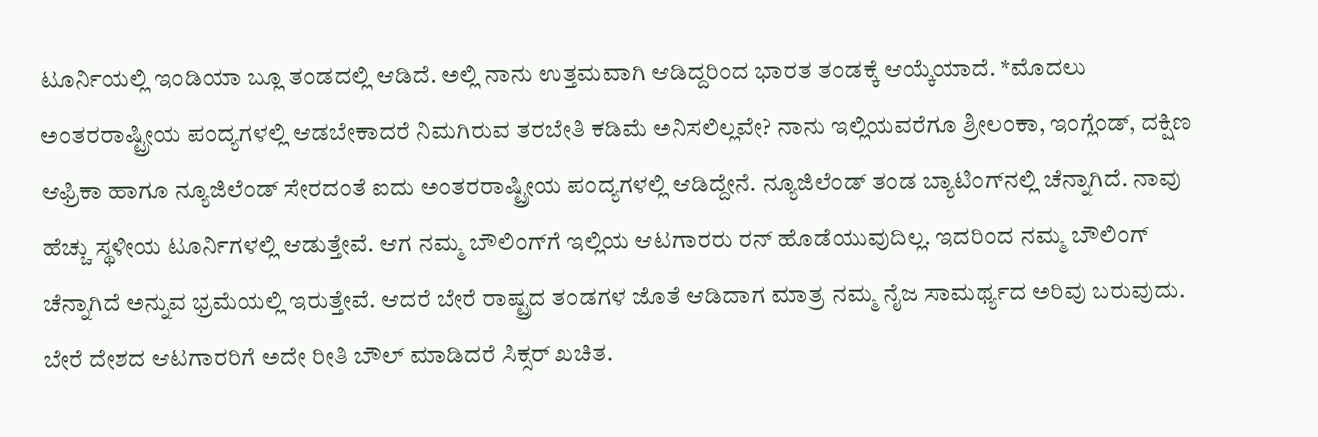ಟೂರ್ನಿಯಲ್ಲಿ ಇಂಡಿಯಾ ಬ್ಲೂ ತಂಡದಲ್ಲಿ ಆಡಿದೆ. ಅಲ್ಲಿ ನಾನು ಉತ್ತಮವಾಗಿ ಆಡಿದ್ದರಿಂದ ಭಾರತ ತಂಡಕ್ಕೆ ಆಯ್ಕೆಯಾದೆ. *ಮೊದಲು ಅಂತರರಾಷ್ಟ್ರೀಯ ಪಂದ್ಯಗಳಲ್ಲಿ ಆಡಬೇಕಾದರೆ ನಿಮಗಿರುವ ತರಬೇತಿ ಕಡಿಮೆ ಅನಿಸಲಿಲ್ಲವೇ? ನಾನು ಇಲ್ಲಿಯವರೆಗೂ ಶ್ರೀಲಂಕಾ, ಇಂಗ್ಲೆಂಡ್‌, ದಕ್ಷಿಣ ಆಫ್ರಿಕಾ ಹಾಗೂ ನ್ಯೂಜಿಲೆಂಡ್‌ ಸೇರದಂತೆ ಐದು ಅಂತರರಾಷ್ಟ್ರೀಯ ಪಂದ್ಯಗಳಲ್ಲಿ ಆಡಿದ್ದೇನೆ. ನ್ಯೂಜಿಲೆಂಡ್‌ ತಂಡ ಬ್ಯಾಟಿಂಗ್‌ನಲ್ಲಿ ಚೆನ್ನಾಗಿದೆ. ನಾವು ಹೆಚ್ಚು ಸ್ಥಳೀಯ ಟೂರ್ನಿಗಳಲ್ಲಿ ಆಡುತ್ತೇವೆ. ಆಗ ನಮ್ಮ ಬೌಲಿಂಗ್‌ಗೆ ಇಲ್ಲಿಯ ಆಟಗಾರರು ರನ್‌ ಹೊಡೆಯುವುದಿಲ್ಲ. ಇದರಿಂದ ನಮ್ಮ ಬೌಲಿಂಗ್‌ ಚೆನ್ನಾಗಿದೆ ಅನ್ನುವ ಭ್ರಮೆಯಲ್ಲಿ ಇರುತ್ತೇವೆ. ಆದರೆ ಬೇರೆ ರಾಷ್ಟ್ರದ ತಂಡಗಳ ಜೊತೆ ಆಡಿದಾಗ ಮಾತ್ರ ನಮ್ಮ ನೈಜ ಸಾಮರ್ಥ್ಯದ ಅರಿವು ಬರುವುದು. ಬೇರೆ ದೇಶದ ಆಟಗಾರರಿಗೆ ಅದೇ ರೀತಿ ಬೌಲ್‌ ಮಾಡಿದರೆ ಸಿಕ್ಸರ್‌ ಖಚಿತ.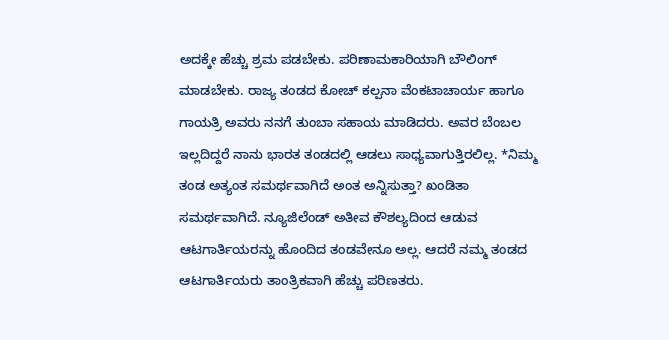ಅದಕ್ಕೇ ಹೆಚ್ಚು ಶ್ರಮ ಪಡಬೇಕು. ಪರಿಣಾಮಕಾರಿಯಾಗಿ ಬೌಲಿಂಗ್ ಮಾಡಬೇಕು. ರಾಜ್ಯ ತಂಡದ ಕೋಚ್‌ ಕಲ್ಪನಾ ವೆಂಕಟಾಚಾರ್ಯ ಹಾಗೂ ಗಾಯತ್ರಿ ಅವರು ನನಗೆ ತುಂಬಾ ಸಹಾಯ ಮಾಡಿದರು. ಅವರ ಬೆಂಬಲ ಇಲ್ಲದಿದ್ದರೆ ನಾನು ಭಾರತ ತಂಡದಲ್ಲಿ ಆಡಲು ಸಾಧ್ಯವಾಗುತ್ತಿರಲಿಲ್ಲ. *ನಿಮ್ಮ ತಂಡ ಅತ್ಯಂತ ಸಮರ್ಥವಾಗಿದೆ ಅಂತ ಅನ್ನಿಸುತ್ತಾ? ಖಂಡಿತಾ ಸಮರ್ಥವಾಗಿದೆ. ನ್ಯೂಜಿಲೆಂಡ್‌ ಅತೀವ ಕೌಶಲ್ಯದಿಂದ ಆಡುವ ಆಟಗಾರ್ತಿಯರನ್ನು ಹೊಂದಿದ ತಂಡವೇನೂ ಅಲ್ಲ. ಆದರೆ ನಮ್ಮ ತಂಡದ ಆಟಗಾರ್ತಿಯರು ತಾಂತ್ರಿಕವಾಗಿ ಹೆಚ್ಚು ಪರಿಣತರು.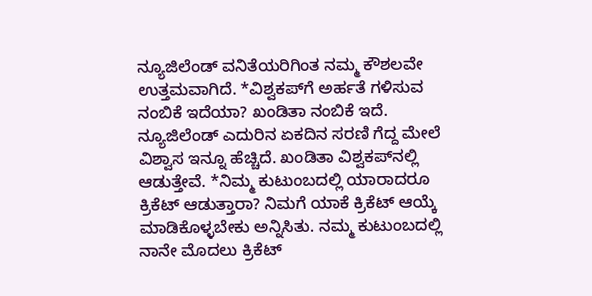ನ್ಯೂಜಿಲೆಂಡ್‌ ವನಿತೆಯರಿಗಿಂತ ನಮ್ಮ ಕೌಶಲವೇ ಉತ್ತಮವಾಗಿದೆ. *ವಿಶ್ವಕಪ್‌ಗೆ ಅರ್ಹತೆ ಗಳಿಸುವ ನಂಬಿಕೆ ಇದೆಯಾ? ಖಂಡಿತಾ ನಂಬಿಕೆ ಇದೆ. ನ್ಯೂಜಿಲೆಂಡ್‌ ಎದುರಿನ ಏಕದಿನ ಸರಣಿ ಗೆದ್ದ ಮೇಲೆ ವಿಶ್ವಾಸ ಇನ್ನೂ ಹೆಚ್ಚಿದೆ. ಖಂಡಿತಾ ವಿಶ್ವಕಪ್‌ನಲ್ಲಿ ಆಡುತ್ತೇವೆ. *ನಿಮ್ಮ ಕುಟುಂಬದಲ್ಲಿ ಯಾರಾದರೂ ಕ್ರಿಕೆಟ್ ಆಡುತ್ತಾರಾ? ನಿಮಗೆ ಯಾಕೆ ಕ್ರಿಕೆಟ್‌ ಆಯ್ಕೆ ಮಾಡಿಕೊಳ್ಳಬೇಕು ಅನ್ನಿಸಿತು. ನಮ್ಮ ಕುಟುಂಬದಲ್ಲಿ ನಾನೇ ಮೊದಲು ಕ್ರಿಕೆಟ್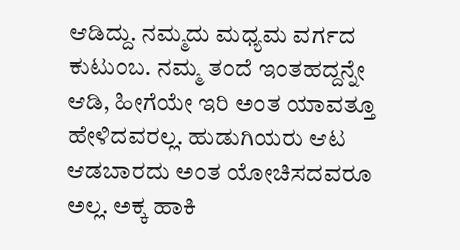ಆಡಿದ್ದು. ನಮ್ಮದು ಮಧ್ಯಮ ವರ್ಗದ ಕುಟುಂಬ. ನಮ್ಮ ತಂದೆ ಇಂತಹದ್ದನ್ನೇ ಆಡಿ, ಹೀಗೆಯೇ ಇರಿ ಅಂತ ಯಾವತ್ತೂ ಹೇಳಿದವರಲ್ಲ. ಹುಡುಗಿಯರು ಆಟ ಆಡಬಾರದು ಅಂತ ಯೋಚಿಸದವರೂ ಅಲ್ಲ. ಅಕ್ಕ ಹಾಕಿ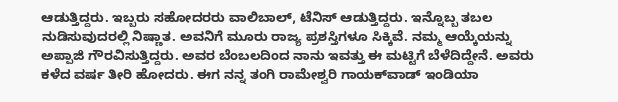ಆಡುತ್ತಿದ್ದರು. ಇಬ್ಬರು ಸಹೋದರರು ವಾಲಿಬಾಲ್‌, ಟೆನಿಸ್‌ ಆಡುತ್ತಿದ್ದರು. ಇನ್ನೊಬ್ಬ ತಬಲ ನುಡಿಸುವುದರಲ್ಲಿ ನಿಷ್ಣಾತ. ಅವನಿಗೆ ಮೂರು ರಾಜ್ಯ ಪ್ರಶಸ್ತಿಗಳೂ ಸಿಕ್ಕಿವೆ. ನಮ್ಮ ಆಯ್ಕೆಯನ್ನು ಅಪ್ಪಾಜಿ ಗೌರವಿಸುತ್ತಿದ್ದರು. ಅವರ ಬೆಂಬಲದಿಂದ ನಾನು ಇವತ್ತು ಈ ಮಟ್ಟಿಗೆ ಬೆಳೆದಿದ್ದೇನೆ. ಅವರು ಕಳೆದ ವರ್ಷ ತೀರಿ ಹೋದರು. ಈಗ ನನ್ನ ತಂಗಿ ರಾಮೇಶ್ವರಿ ಗಾಯಕ್‌ವಾಡ್‌ ಇಂಡಿಯಾ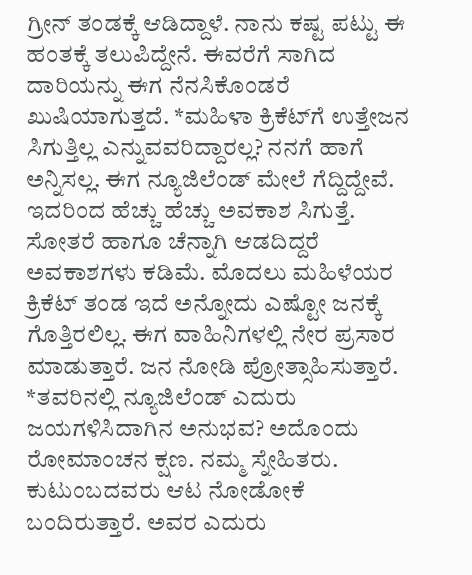ಗ್ರೀನ್‌ ತಂಡಕ್ಕೆ ಆಡಿದ್ದಾಳೆ. ನಾನು ಕಷ್ಟ ಪಟ್ಟು ಈ ಹಂತಕ್ಕೆ ತಲುಪಿದ್ದೇನೆ. ಈವರೆಗೆ ಸಾಗಿದ ದಾರಿಯನ್ನು ಈಗ ನೆನಸಿಕೊಂಡರೆ ಖುಷಿಯಾಗುತ್ತದೆ. *ಮಹಿಳಾ ಕ್ರಿಕೆಟ್‌ಗೆ ಉತ್ತೇಜನ ಸಿಗುತ್ತಿಲ್ಲ ಎನ್ನುವವರಿದ್ದಾರಲ್ಲ? ನನಗೆ ಹಾಗೆ ಅನ್ನಿಸಲ್ಲ. ಈಗ ನ್ಯೂಜಿಲೆಂಡ್ ಮೇಲೆ ಗೆದ್ದಿದ್ದೇವೆ. ಇದರಿಂದ ಹೆಚ್ಚು ಹೆಚ್ಚು ಅವಕಾಶ ಸಿಗುತ್ತೆ. ಸೋತರೆ ಹಾಗೂ ಚೆನ್ನಾಗಿ ಆಡದಿದ್ದರೆ ಅವಕಾಶಗಳು ಕಡಿಮೆ. ಮೊದಲು ಮಹಿಳೆಯರ ಕ್ರಿಕೆಟ್ ತಂಡ ಇದೆ ಅನ್ನೋದು ಎಷ್ಟೋ ಜನಕ್ಕೆ ಗೊತ್ತಿರಲಿಲ್ಲ. ಈಗ ವಾಹಿನಿಗಳಲ್ಲಿ ನೇರ ಪ್ರಸಾರ ಮಾಡುತ್ತಾರೆ. ಜನ ನೋಡಿ ಪ್ರೋತ್ಸಾಹಿಸುತ್ತಾರೆ. *ತವರಿನಲ್ಲಿ ನ್ಯೂಜಿಲೆಂಡ್‌ ಎದುರು ಜಯಗಳಿಸಿದಾಗಿನ ಅನುಭವ? ಅದೊಂದು ರೋಮಾಂಚನ ಕ್ಷಣ. ನಮ್ಮ ಸ್ನೇಹಿತರು. ಕುಟುಂಬದವರು ಆಟ ನೋಡೋಕೆ ಬಂದಿರುತ್ತಾರೆ. ಅವರ ಎದುರು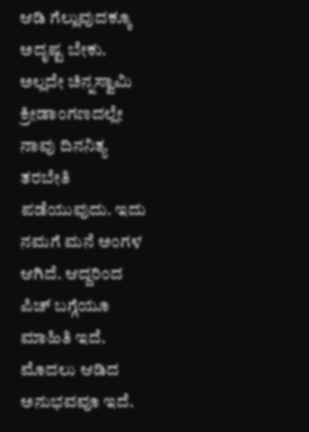ಆಡಿ ಗೆಲ್ಲುವುದಕ್ಕೂ ಅದೃಷ್ಟ ಬೇಕು. ಅಲ್ಲದೇ ಚಿನ್ನಸ್ವಾಮಿ ಕ್ರೀಡಾಂಗಣದಲ್ಲೇ ನಾವು ದಿನನಿತ್ಯ ತರಬೇತಿ ಪಡೆಯುವುದು. ಇದು ನಮಗೆ ಮನೆ ಅಂಗಳ ಆಗಿದೆ. ಆದ್ದರಿಂದ ಪಿಚ್‌ ಬಗ್ಗೆಯೂ ಮಾಹಿತಿ ಇದೆ. ಮೊದಲು ಆಡಿದ ಅನುಭವವೂ ಇದೆ.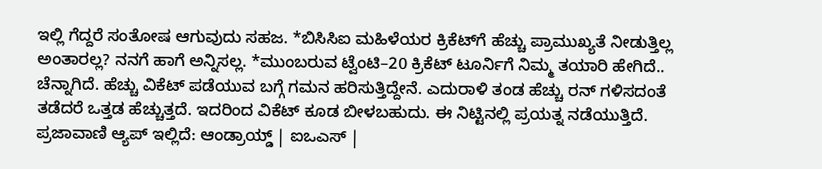ಇಲ್ಲಿ ಗೆದ್ದರೆ ಸಂತೋಷ ಆಗುವುದು ಸಹಜ. *ಬಿಸಿಸಿಐ ಮಹಿಳೆಯರ ಕ್ರಿಕೆಟ್‌ಗೆ ಹೆಚ್ಚು ಪ್ರಾಮುಖ್ಯತೆ ನೀಡುತ್ತಿಲ್ಲ ಅಂತಾರಲ್ಲ? ನನಗೆ ಹಾಗೆ ಅನ್ನಿಸಲ್ಲ. *ಮುಂಬರುವ ಟ್ವೆಂಟಿ–20 ಕ್ರಿಕೆಟ್‌ ಟೂರ್ನಿಗೆ ನಿಮ್ಮ ತಯಾರಿ ಹೇಗಿದೆ.. ಚೆನ್ನಾಗಿದೆ. ಹೆಚ್ಚು ವಿಕೆಟ್ ಪಡೆಯುವ ಬಗ್ಗೆ ಗಮನ ಹರಿಸುತ್ತಿದ್ದೇನೆ. ಎದುರಾಳಿ ತಂಡ ಹೆಚ್ಚು ರನ್‌ ಗಳಿಸದಂತೆ ತಡೆದರೆ ಒತ್ತಡ ಹೆಚ್ಚುತ್ತದೆ. ಇದರಿಂದ ವಿಕೆಟ್‌ ಕೂಡ ಬೀಳಬಹುದು. ಈ ನಿಟ್ಟಿನಲ್ಲಿ ಪ್ರಯತ್ನ ನಡೆಯುತ್ತಿದೆ. ಪ್ರಜಾವಾಣಿ ಆ್ಯಪ್ ಇಲ್ಲಿದೆ: ಆಂಡ್ರಾಯ್ಡ್ | ಐಒಎಸ್ |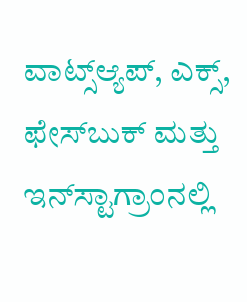ವಾಟ್ಸ್ಆ್ಯಪ್, ಎಕ್ಸ್, ಫೇಸ್‌ಬುಕ್ ಮತ್ತು ಇನ್‌ಸ್ಟಾಗ್ರಾಂನಲ್ಲಿ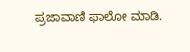ಪ್ರಜಾವಾಣಿ ಫಾಲೋ ಮಾಡಿ.